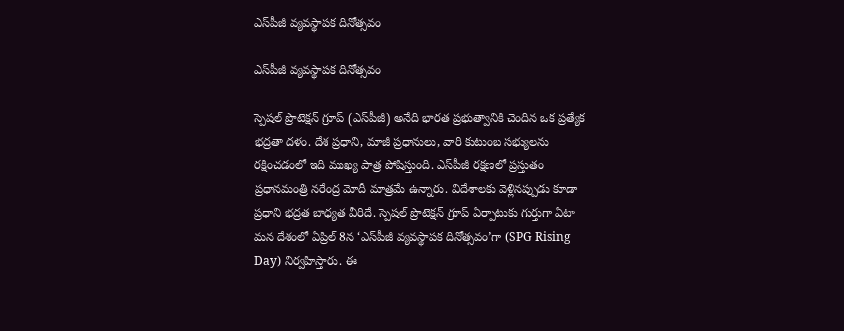ఎస్‌పీజీ వ్యవస్థాపక దినోత్సవం

ఎస్‌పీజీ వ్యవస్థాపక దినోత్సవం

స్పెషల్‌ ప్రొటెక్షన్‌ గ్రూప్‌ (ఎస్‌పీజీ) అనేది భారత ప్రభుత్వానికి చెందిన ఒక ప్రత్యేక భద్రతా దళం. దేశ ప్రధాని, మాజీ ప్రధానులు, వారి కుటుంబ సభ్యులను రక్షించడంలో ఇది ముఖ్య పాత్ర పోషిస్తుంది. ఎస్‌పీజీ రక్షణలో ప్రస్తుతం ప్రధానమంత్రి నరేంద్ర మోదీ మాత్రమే ఉన్నారు. విదేశాలకు వెళ్లినప్పుడు కూడా ప్రధాని భద్రత బాధ్యత వీరిదే. స్పెషల్‌ ప్రొటెక్షన్‌ గ్రూప్‌ ఏర్పాటుకు గుర్తుగా ఏటా మన దేశంలో ఏప్రిల్‌ 8న ‘ఎస్‌పీజీ వ్యవస్థాపక దినోత్సవం’గా (SPG Rising Day) నిర్వహిస్తారు. ఈ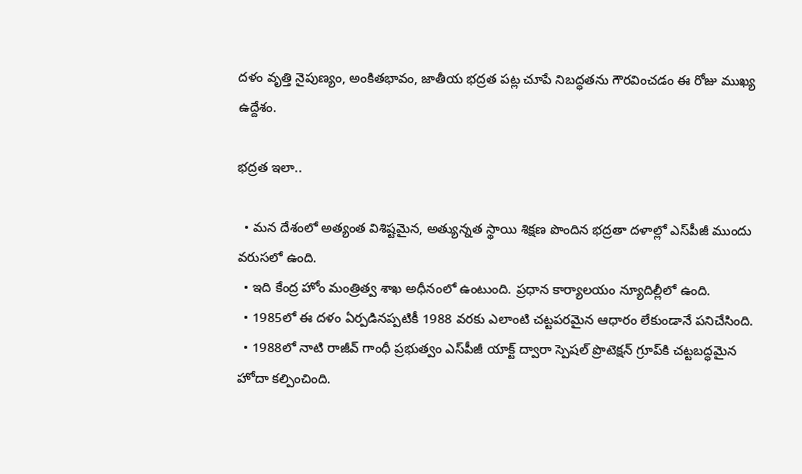దళం వృత్తి నైపుణ్యం, అంకితభావం, జాతీయ భద్రత పట్ల చూపే నిబద్ధతను గౌరవించడం ఈ రోజు ముఖ్య ఉద్దేశం.

భద్రత ఇలా..

  • మన దేశంలో అత్యంత విశిష్టమైన, అత్యున్నత స్థాయి శిక్షణ పొందిన భద్రతా దళాల్లో ఎస్‌పీజీ ముందు వరుసలో ఉంది.
  • ఇది కేంద్ర హోం మంత్రిత్వ శాఖ అధీనంలో ఉంటుంది. ప్రధాన కార్యాలయం న్యూదిల్లీలో ఉంది.
  • 1985లో ఈ దళం ఏర్పడినప్పటికీ 1988 వరకు ఎలాంటి చట్టపరమైన ఆధారం లేకుండానే పనిచేసింది.
  • 1988లో నాటి రాజీవ్‌ గాంధీ ప్రభుత్వం ఎస్‌పీజీ యాక్ట్‌ ద్వారా స్పెషల్‌ ప్రొటెక్షన్‌ గ్రూప్‌కి చట్టబద్ధమైన హోదా కల్పించింది.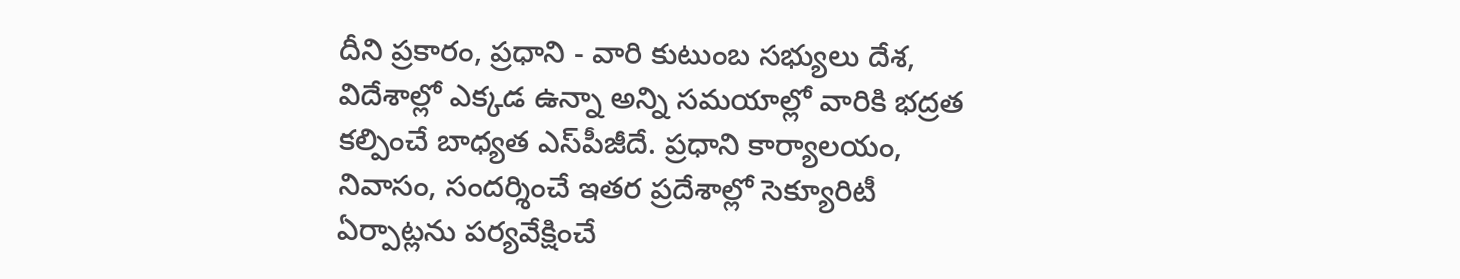దీని ప్రకారం, ప్రధాని - వారి కుటుంబ సభ్యులు దేశ, విదేశాల్లో ఎక్కడ ఉన్నా అన్ని సమయాల్లో వారికి భద్రత కల్పించే బాధ్యత ఎస్‌పీజీదే. ప్రధాని కార్యాలయం, నివాసం, సందర్శించే ఇతర ప్రదేశాల్లో సెక్యూరిటీ ఏర్పాట్లను పర్యవేక్షించే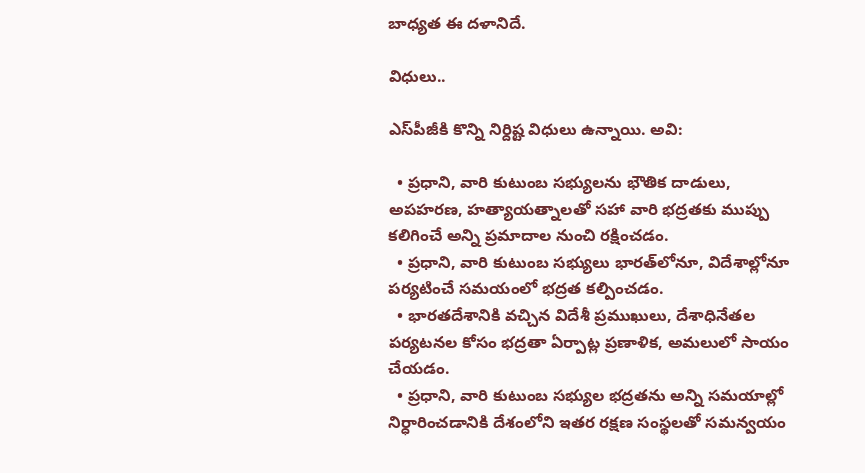బాధ్యత ఈ దళానిదే.

విధులు..

ఎస్‌పీజీకి కొన్ని నిర్దిష్ట విధులు ఉన్నాయి. అవి:

  • ప్రధాని, వారి కుటుంబ సభ్యులను భౌతిక దాడులు, అపహరణ, హత్యాయత్నాలతో సహా వారి భద్రతకు ముప్పు కలిగించే అన్ని ప్రమాదాల నుంచి రక్షించడం.
  • ప్రధాని, వారి కుటుంబ సభ్యులు భారత్‌లోనూ, విదేశాల్లోనూ పర్యటించే సమయంలో భద్రత కల్పించడం.
  • భారతదేశానికి వచ్చిన విదేశీ ప్రముఖులు, దేశాధినేతల పర్యటనల కోసం భద్రతా ఏర్పాట్ల ప్రణాళిక, అమలులో సాయం చేయడం.
  • ప్రధాని, వారి కుటుంబ సభ్యుల భద్రతను అన్ని సమయాల్లో నిర్ధారించడానికి దేశంలోని ఇతర రక్షణ సంస్థలతో సమన్వయం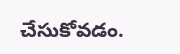చేసుకోవడం.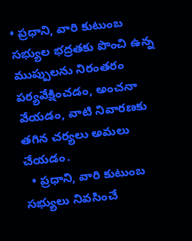• ప్రధాని, వారి కుటుంబ సభ్యుల భద్రతకు పొంచి ఉన్న ముప్పులను నిరంతరం పర్యవేక్షించడం, అంచనా వేయడం, వాటి నివారణకు తగిన చర్యలు అమలు చేయడం.
  • ప్రధాని, వారి కుటుంబ సభ్యులు నివసించే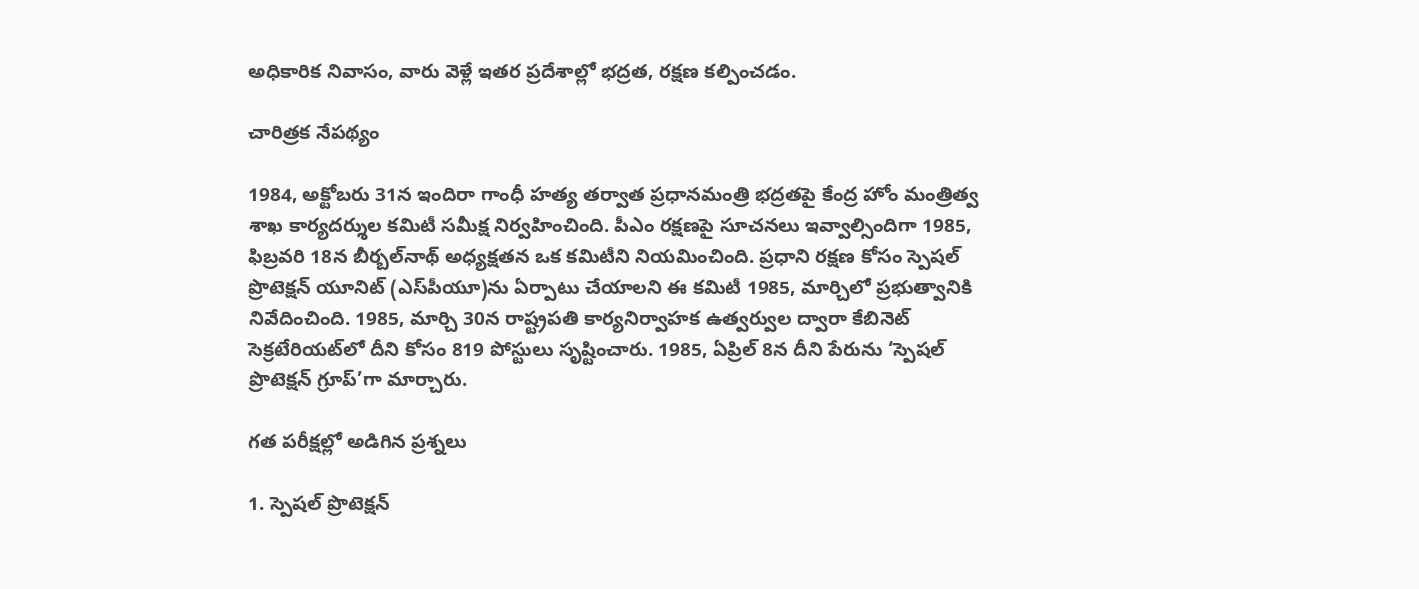అధికారిక నివాసం, వారు వెళ్లే ఇతర ప్రదేశాల్లో భద్రత, రక్షణ కల్పించడం.

చారిత్రక నేపథ్యం

1984, అక్టోబరు 31న ఇందిరా గాంధీ హత్య తర్వాత ప్రధానమంత్రి భద్రతపై కేంద్ర హోం మంత్రిత్వ శాఖ కార్యదర్శుల కమిటీ సమీక్ష నిర్వహించింది. పీఎం రక్షణపై సూచనలు ఇవ్వాల్సిందిగా 1985, ఫిబ్రవరి 18న బీర్బల్‌నాథ్‌ అధ్యక్షతన ఒక కమిటీని నియమించింది. ప్రధాని రక్షణ కోసం స్పెషల్‌ ప్రొటెక్షన్‌ యూనిట్‌ (ఎస్‌పీయూ)ను ఏర్పాటు చేయాలని ఈ కమిటీ 1985, మార్చిలో ప్రభుత్వానికి నివేదించింది. 1985, మార్చి 30న రాష్ట్రపతి కార్యనిర్వాహక ఉత్వర్వుల ద్వారా కేబినెట్‌ సెక్రటేరియట్‌లో దీని కోసం 819 పోస్టులు సృష్టించారు. 1985, ఏప్రిల్‌ 8న దీని పేరును ‘స్పెషల్‌ ప్రొటెక్షన్‌ గ్రూప్‌’గా మార్చారు.

గత పరీక్షల్లో అడిగిన ప్రశ్నలు

1. స్పెషల్‌ ప్రొటెక్షన్‌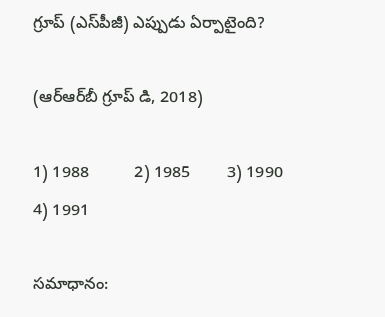గ్రూప్‌ (ఎస్‌పీజీ) ఎప్పుడు ఏర్పాటైంది?

(ఆర్‌ఆర్‌బీ గ్రూప్‌ డి, 2018)

1) 1988          2) 1985        3) 1990          4) 1991

సమాధానం: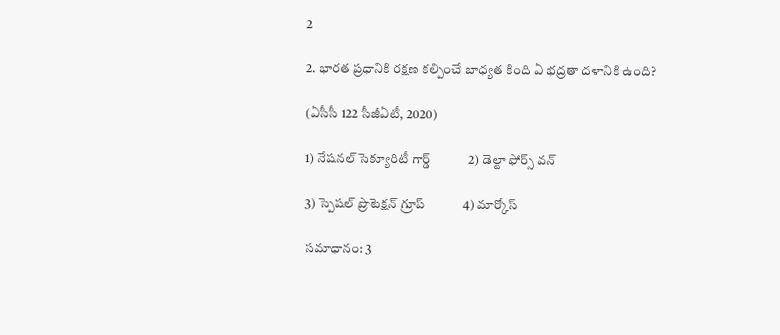2

2. భారత ప్రధానికి రక్షణ కల్పించే బాధ్యత కింది ఏ భద్రతా దళానికి ఉంది?

(ఏసీసీ 122 సీజీఏటీ, 2020)

1) నేషనల్‌ సెక్యూరిటీ గార్డ్‌            2) డెల్టా ఫోర్స్‌ వన్‌

3) స్పెషల్‌ ప్రొటెక్షన్‌ గ్రూప్‌            4) మార్కోస్‌

సమాధానం: 3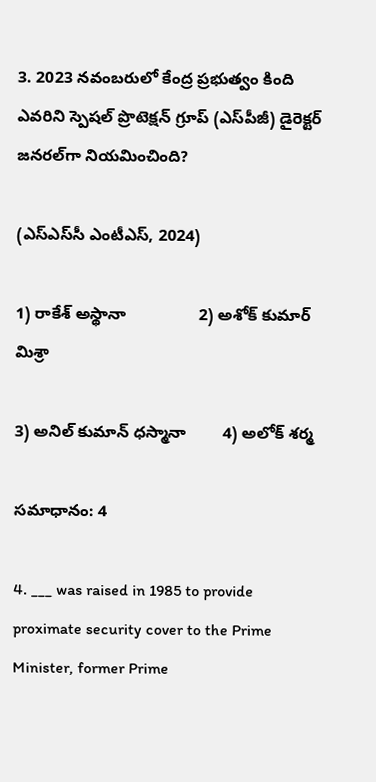3. 2023 నవంబరులో కేంద్ర ప్రభుత్వం కింది ఎవరిని స్పెషల్‌ ప్రొటెక్షన్‌ గ్రూప్‌ (ఎస్‌పీజీ) డైరెక్టర్‌ జనరల్‌గా నియమించింది?

(ఎస్‌ఎస్‌సీ ఎంటీఎస్, 2024)

1) రాకేశ్‌ అస్థానా                2) అశోక్‌ కుమార్‌ మిశ్రా

3) అనిల్‌ కుమాన్‌ ధస్మానా        4) అలోక్‌ శర్మ

సమాధానం: 4

4. ___ was raised in 1985 to provide proximate security cover to the Prime Minister, former Prime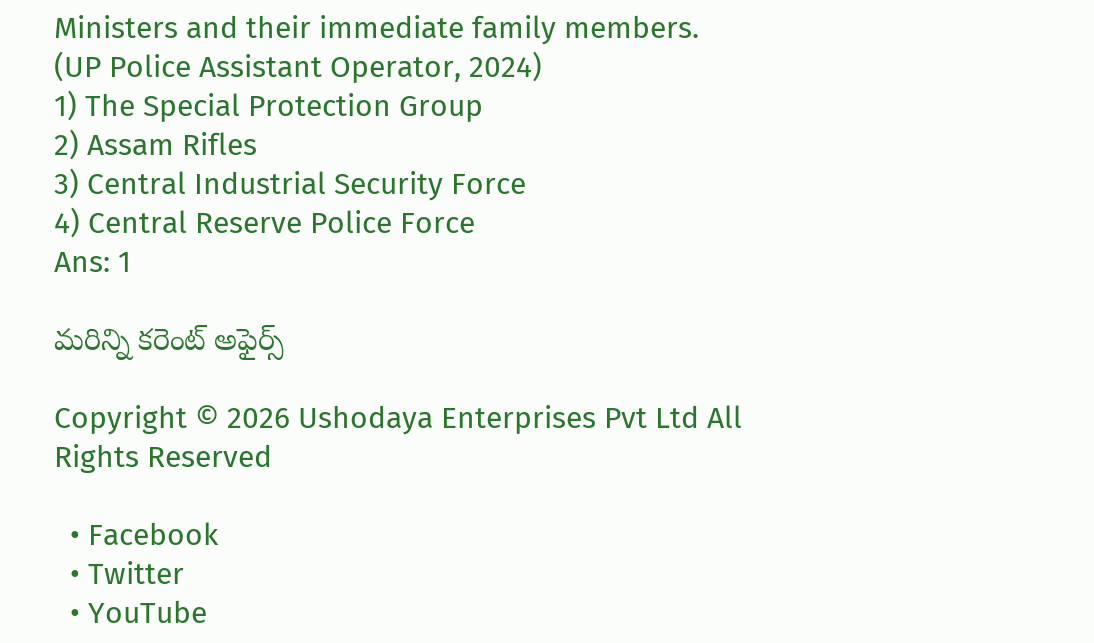Ministers and their immediate family members.
(UP Police Assistant Operator, 2024)
1) The Special Protection Group
2) Assam Rifles
3) Central Industrial Security Force
4) Central Reserve Police Force
Ans: 1

మరిన్ని కరెంట్ అఫైర్స్

Copyright © 2026 Ushodaya Enterprises Pvt Ltd All Rights Reserved

  • Facebook
  • Twitter
  • YouTube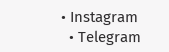• Instagram
  • Telegram